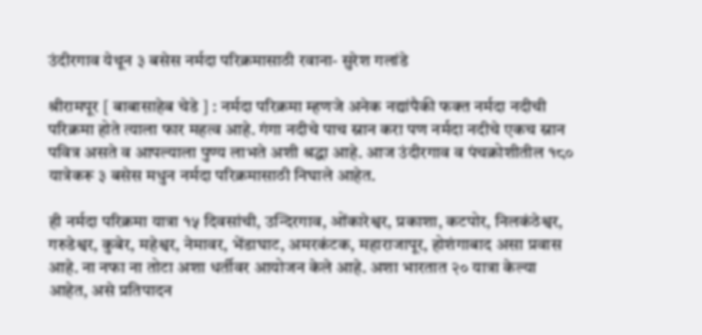उंदीरगाव येथून ३ बसेस नर्मदा परिक्रमासाठी रवाना- सुरेश गलांडे

श्रीरामपूर [ बाबासाहेब चेडे ] : नर्मदा परिक्रमा म्हणजे अनेक नद्यांपैकी फक्त नर्मदा नदीची परिक्रमा होते त्याला फार महत्व आहे. गंगा नदीचे पाच स्नान करा पण नर्मदा नदीचे एकच स्नान पवित्र असते व आपल्याला पुण्य लाभते अशी श्रद्धा आहे. आज उंदीरगाव व पंचक्रोशीतील १८० यात्रेकरू ३ बसेस मधुन नर्मदा परिक्रमासाठी निघाले आहेत.

ही नर्मदा परिक्रमा यात्रा १५ दिवसांची, उन्दिरगाव, ओंकारेश्वर, प्रकाशा, कटपोर, निलकंठेश्वर, गरुडेश्वर, कुबेर, महेश्वर, नेमावर, भेंडाघाट, अमरकंटक, महाराजापूर, होशंगाबाद असा प्रवास आहे. ना नफा ना तोटा अशा धर्तीवर आयोजन केले आहे. अशा भारतात २० यात्रा केल्या आहेत, असे प्रतिपादन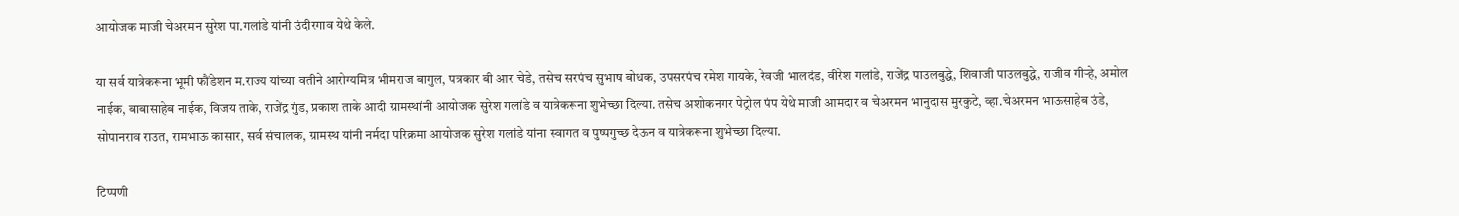आयोजक माजी चेअरमन सुरेश पा.गलांडे यांनी उंदीरगाव येथे केले.

या सर्व यात्रेकरूना भूमी फौंडेशन म.राज्य यांच्या वतीने आरोग्यमित्र भीमराज बागुल, पत्रकार बी आर चेडे, तसेच सरपंच सुभाष बोधक, उपसरपंच रमेश गायके, रेवजी भालदंड, वीरेश गलांडे, राजेंद्र पाउलबुद्धे, शिवाजी पाउलबुद्धे, राजीव गीऱ्हे, अमोल नाईक, बाबासाहेब नाईक, विजय ताके, राजेंद्र गुंड, प्रकाश ताके आदी ग्रामस्थांनी आयोजक सुरेश गलांडे व यात्रेकरूना शुभेच्छा दिल्या. तसेच अशोकनगर पेट्रोल पंप येथे माजी आमदार व चेअरमन भानुदास मुरकुटे, व्हा.चेअरमन भाऊसाहेब उंडे, सोपानराव राउत, रामभाऊ कासार, सर्व संचालक, ग्रामस्थ यांनी नर्मदा परिक्रमा आयोजक सुरेश गलांडे यांना स्वागत व पुष्पगुच्छ देऊन व यात्रेकरूना शुभेच्छा दिल्या.

टिप्पणी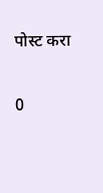पोस्ट करा

0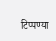टिप्पण्या